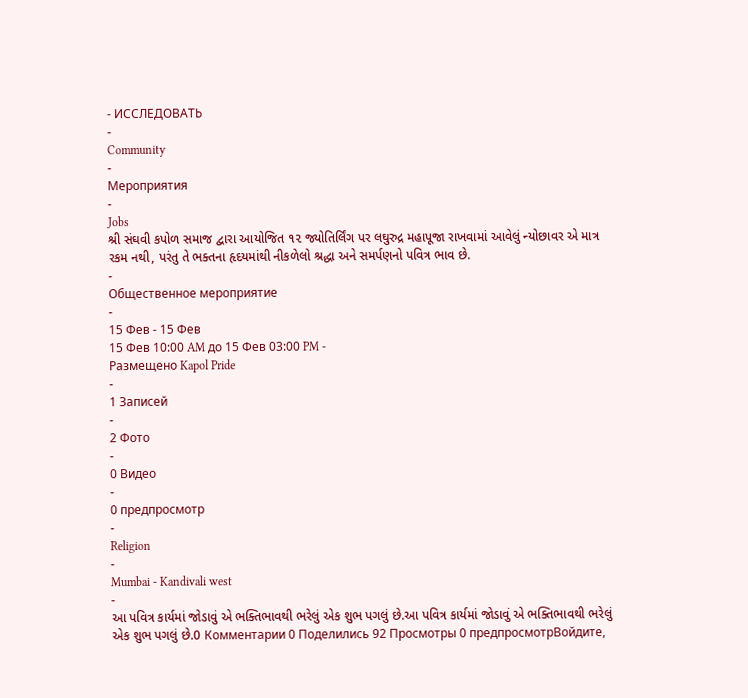- ИССЛЕДОВАТЬ
-
Community
-
Мероприятия
-
Jobs
શ્રી સંઘવી કપોળ સમાજ દ્વારા આયોજિત ૧૨ જ્યોતિર્લિંગ પર લઘુરુદ્ર મહાપૂજા રાખવામાં આવેલું ન્યોછાવર એ માત્ર રકમ નથી, પરંતુ તે ભક્તના હૃદયમાંથી નીકળેલો શ્રદ્ધા અને સમર્પણનો પવિત્ર ભાવ છે.
-
Общественное мероприятие
-
15 Фев - 15 Фев
15 Фев 10:00 AM до 15 Фев 03:00 PM -
Размещено Kapol Pride
-
1 Записей
-
2 Фото
-
0 Видео
-
0 предпросмотр
-
Religion
-
Mumbai - Kandivali west
-
આ પવિત્ર કાર્યમાં જોડાવું એ ભક્તિભાવથી ભરેલું એક શુભ પગલું છે.આ પવિત્ર કાર્યમાં જોડાવું એ ભક્તિભાવથી ભરેલું એક શુભ પગલું છે.0 Комментарии 0 Поделились 92 Просмотры 0 предпросмотрВойдите,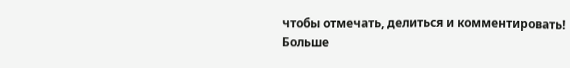чтобы отмечать, делиться и комментировать!
Больше